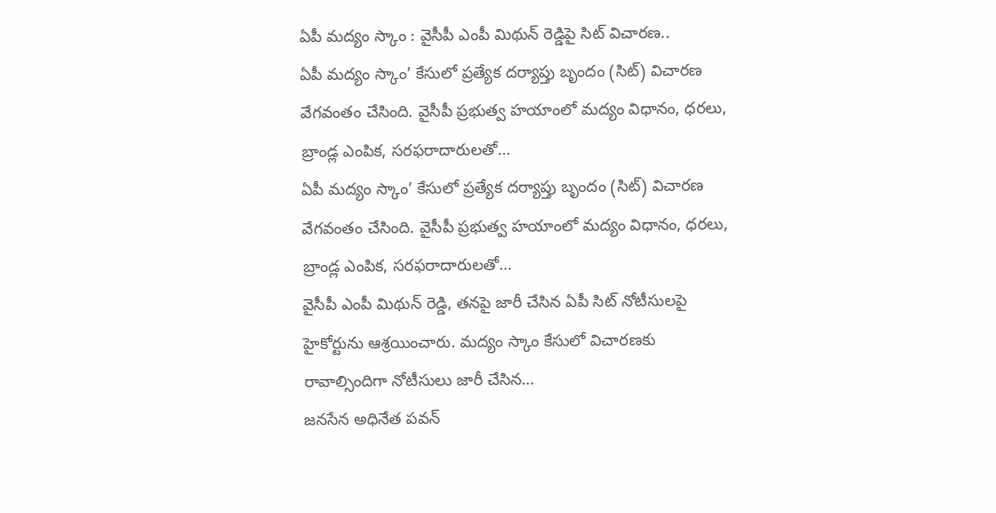ఏపీ మద్యం స్కాం : వైసీపీ ఎంపీ మిథున్ రెడ్డిపై సిట్ విచారణ..
ఏపీ మద్యం స్కాం’ కేసులో ప్రత్యేక దర్యాప్తు బృందం (సిట్) విచారణ వేగవంతం చేసింది. వైసీపీ ప్రభుత్వ హయాంలో మద్యం విధానం, ధరలు, బ్రాండ్ల ఎంపిక, సరఫరాదారులతో…
ఏపీ మద్యం స్కాం’ కేసులో ప్రత్యేక దర్యాప్తు బృందం (సిట్) విచారణ వేగవంతం చేసింది. వైసీపీ ప్రభుత్వ హయాంలో మద్యం విధానం, ధరలు, బ్రాండ్ల ఎంపిక, సరఫరాదారులతో…
వైసీపీ ఎంపీ మిథున్ రెడ్డి, తనపై జారీ చేసిన ఏపీ సిట్ నోటీసులపై హైకోర్టును ఆశ్రయించారు. మద్యం స్కాం కేసులో విచారణకు రావాల్సిందిగా నోటీసులు జారీ చేసిన…
జనసేన అధినేత పవన్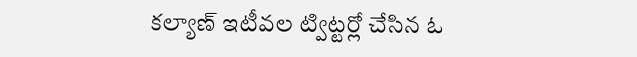కల్యాణ్ ఇటీవల ట్విట్టర్లో చేసిన ఓ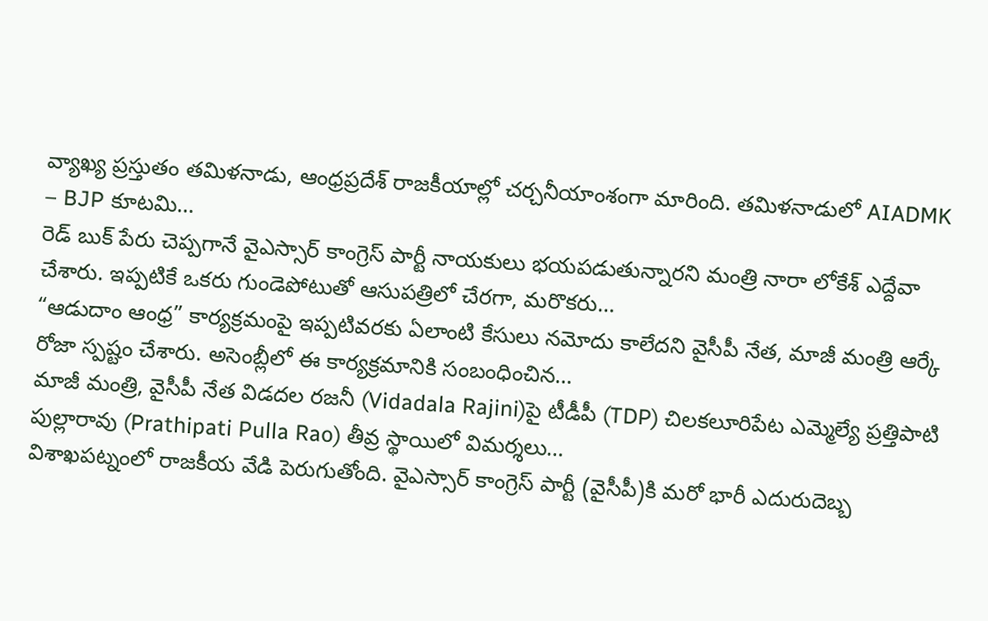వ్యాఖ్య ప్రస్తుతం తమిళనాడు, ఆంధ్రప్రదేశ్ రాజకీయాల్లో చర్చనీయాంశంగా మారింది. తమిళనాడులో AIADMK – BJP కూటమి…
రెడ్ బుక్ పేరు చెప్పగానే వైఎస్సార్ కాంగ్రెస్ పార్టీ నాయకులు భయపడుతున్నారని మంత్రి నారా లోకేశ్ ఎద్దేవా చేశారు. ఇప్పటికే ఒకరు గుండెపోటుతో ఆసుపత్రిలో చేరగా, మరొకరు…
“ఆడుదాం ఆంధ్ర” కార్యక్రమంపై ఇప్పటివరకు ఏలాంటి కేసులు నమోదు కాలేదని వైసీపీ నేత, మాజీ మంత్రి ఆర్కే రోజా స్పష్టం చేశారు. అసెంబ్లీలో ఈ కార్యక్రమానికి సంబంధించిన…
మాజీ మంత్రి, వైసీపీ నేత విడదల రజనీ (Vidadala Rajini)పై టీడీపీ (TDP) చిలకలూరిపేట ఎమ్మెల్యే ప్రత్తిపాటి పుల్లారావు (Prathipati Pulla Rao) తీవ్ర స్థాయిలో విమర్శలు…
విశాఖపట్నంలో రాజకీయ వేడి పెరుగుతోంది. వైఎస్సార్ కాంగ్రెస్ పార్టీ (వైసీపీ)కి మరో భారీ ఎదురుదెబ్బ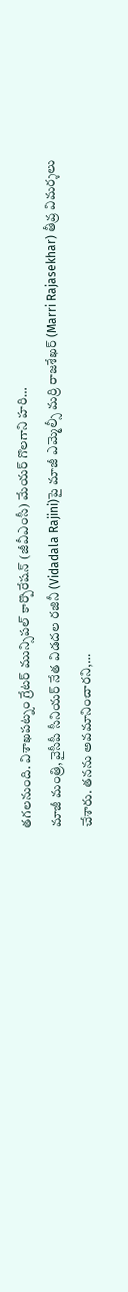తగలనుంది. విశాఖపట్నం గ్రేటర్ మున్సిపల్ కార్పొరేషన్ (జీవీఎంసీ) మేయర్ గొలగాని హరి…
మాజీ మంత్రి, వైసీపీ సీనియర్ నేత విడదల రజినీ (Vidadala Rajini)పై మాజీ ఎమ్మెల్సీ మర్రి రాజశేఖర్ (Marri Rajasekhar) తీవ్ర విమర్శలు చేశారు. తనను అవమానించారని,…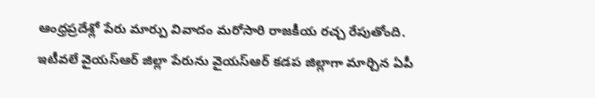ఆంధ్రప్రదేశ్లో పేరు మార్పు వివాదం మరోసారి రాజకీయ రచ్చ రేపుతోంది. ఇటీవలే వైయస్ఆర్ జిల్లా పేరును వైయస్ఆర్ కడప జిల్లాగా మార్చిన ఏపీ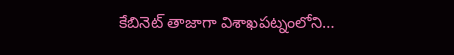కేబినెట్ తాజాగా విశాఖపట్నంలోని…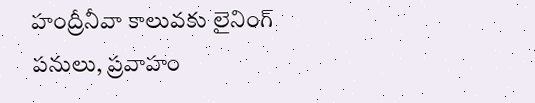హంద్రీనీవా కాలువకు లైనింగ్ పనులు, ప్రవాహం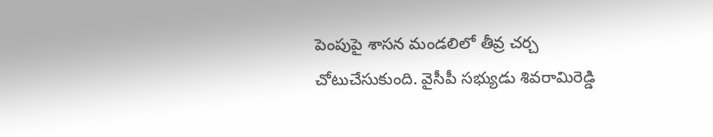పెంపుపై శాసన మండలిలో తీవ్ర చర్చ చోటుచేసుకుంది. వైసీపీ సభ్యుడు శివరామిరెడ్డి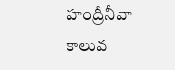హంద్రీనీవా కాలువ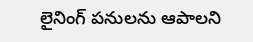లైనింగ్ పనులను ఆపాలని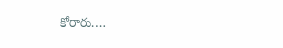కోరారు.…